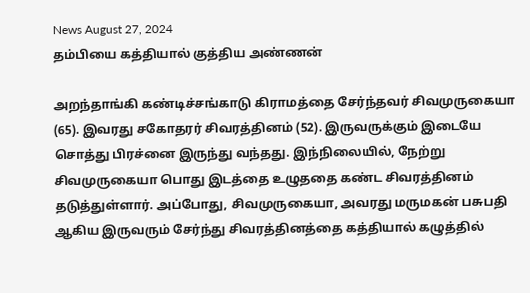News August 27, 2024
தம்பியை கத்தியால் குத்திய அண்ணன்

அறந்தாங்கி கண்டிச்சங்காடு கிராமத்தை சேர்ந்தவர் சிவமுருகையா (65). இவரது சகோதரர் சிவரத்தினம் (52). இருவருக்கும் இடையே சொத்து பிரச்னை இருந்து வந்தது. இந்நிலையில், நேற்று சிவமுருகையா பொது இடத்தை உழுததை கண்ட சிவரத்தினம் தடுத்துள்ளார். அப்போது, சிவமுருகையா, அவரது மருமகன் பசுபதி ஆகிய இருவரும் சேர்ந்து சிவரத்தினத்தை கத்தியால் கழுத்தில்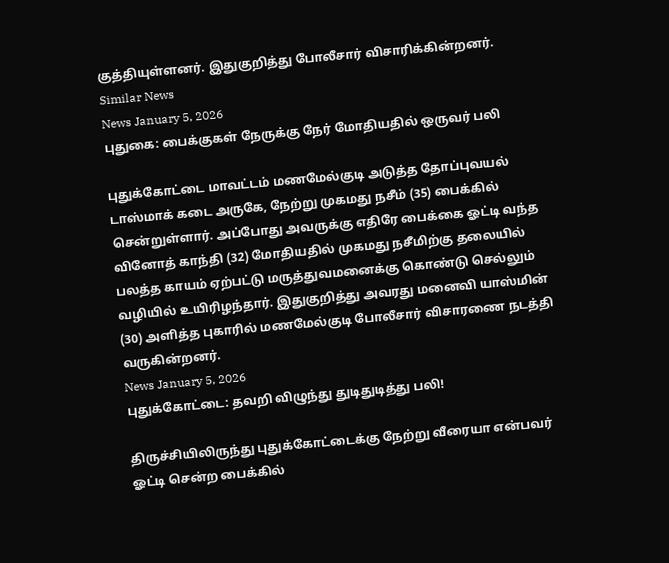குத்தியுள்ளனர். இதுகுறித்து போலீசார் விசாரிக்கின்றனர்.
Similar News
News January 5, 2026
புதுகை: பைக்குகள் நேருக்கு நேர் மோதியதில் ஒருவர் பலி

புதுக்கோட்டை மாவட்டம் மணமேல்குடி அடுத்த தோப்புவயல் டாஸ்மாக் கடை அருகே, நேற்று முகமது நசீம் (35) பைக்கில் சென்றுள்ளார். அப்போது அவருக்கு எதிரே பைக்கை ஓட்டி வந்த வினோத் காந்தி (32) மோதியதில் முகமது நசீமிற்கு தலையில் பலத்த காயம் ஏற்பட்டு மருத்துவமனைக்கு கொண்டு செல்லும் வழியில் உயிரிழந்தார். இதுகுறித்து அவரது மனைவி யாஸ்மின் (30) அளித்த புகாரில் மணமேல்குடி போலீசார் விசாரணை நடத்தி வருகின்றனர்.
News January 5, 2026
புதுக்கோட்டை: தவறி விழுந்து துடிதுடித்து பலி!

திருச்சியிலிருந்து புதுக்கோட்டைக்கு நேற்று வீரையா என்பவர் ஓட்டி சென்ற பைக்கில்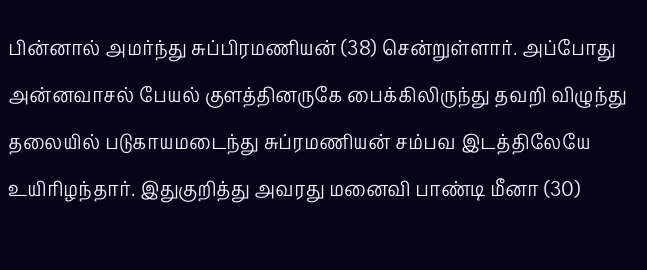பின்னால் அமர்ந்து சுப்பிரமணியன் (38) சென்றுள்ளார். அப்போது அன்னவாசல் பேயல் குளத்தினருகே பைக்கிலிருந்து தவறி விழுந்து தலையில் படுகாயமடைந்து சுப்ரமணியன் சம்பவ இடத்திலேயே உயிரிழந்தார். இதுகுறித்து அவரது மனைவி பாண்டி மீனா (30)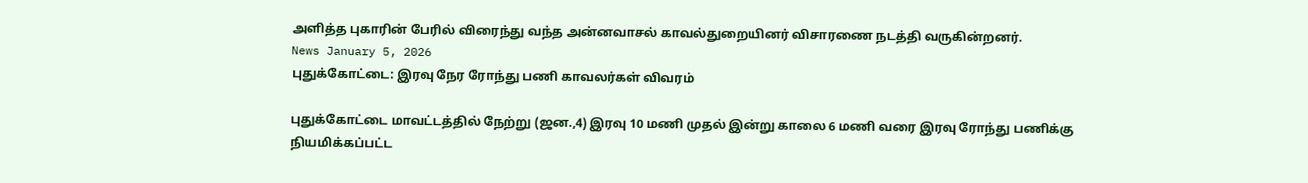அளித்த புகாரின் பேரில் விரைந்து வந்த அன்னவாசல் காவல்துறையினர் விசாரணை நடத்தி வருகின்றனர்.
News January 5, 2026
புதுக்கோட்டை: இரவு நேர ரோந்து பணி காவலர்கள் விவரம்

புதுக்கோட்டை மாவட்டத்தில் நேற்று (ஜன.,4) இரவு 10 மணி முதல் இன்று காலை 6 மணி வரை இரவு ரோந்து பணிக்கு நியமிக்கப்பட்ட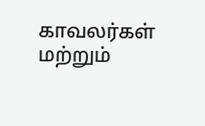காவலர்கள் மற்றும்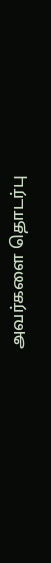அவர்களை தொடர்பு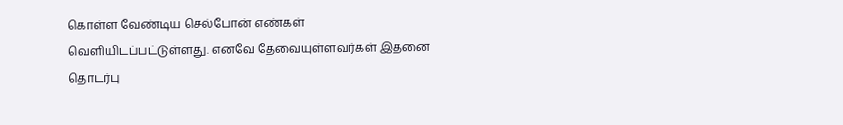கொள்ள வேண்டிய செல்போன் எண்கள் வெளியிடப்பட்டுள்ளது. எனவே தேவையுள்ளவர்கள் இதனை தொடர்பு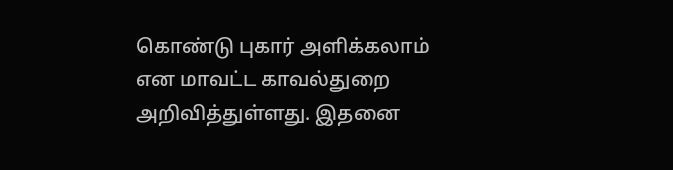கொண்டு புகார் அளிக்கலாம் என மாவட்ட காவல்துறை அறிவித்துள்ளது. இதனை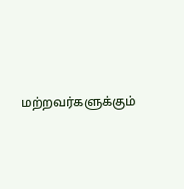மற்றவர்களுக்கும்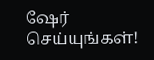ஷேர் செய்யுங்கள்!